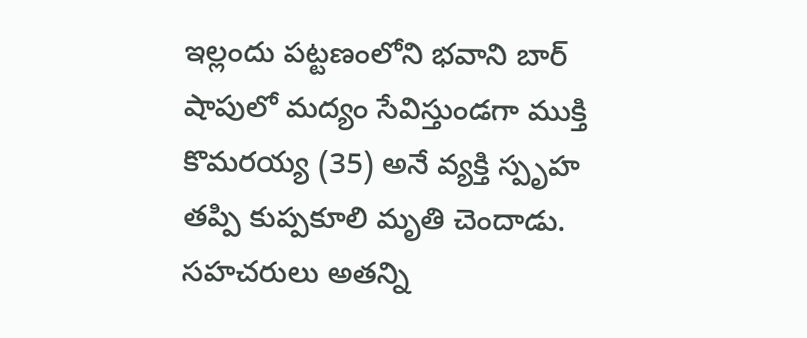ఇల్లందు పట్టణంలోని భవాని బార్ షాపులో మద్యం సేవిస్తుండగా ముక్తి కొమరయ్య (35) అనే వ్యక్తి స్పృహ తప్పి కుప్పకూలి మృతి చెందాడు. సహచరులు అతన్ని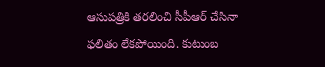ఆసుపత్రికి తరలించి సీపీఆర్ చేసినా ఫలితం లేకపోయింది. కుటుంబ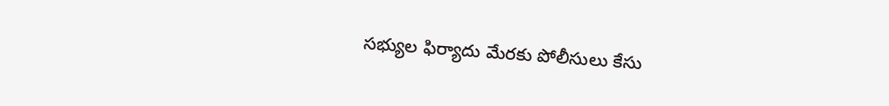సభ్యుల ఫిర్యాదు మేరకు పోలీసులు కేసు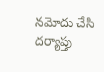నమోదు చేసి దర్యాప్తు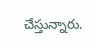చేస్తున్నారు.